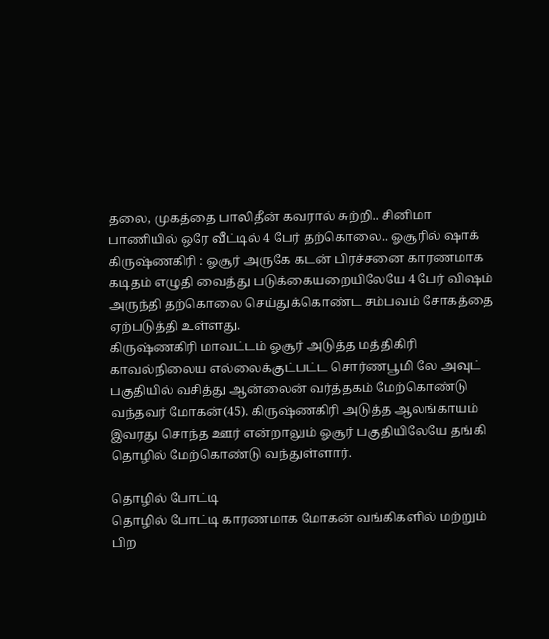தலை, முகத்தை பாலிதீன் கவரால் சுற்றி.. சினிமா பாணியில் ஒரே வீட்டில் 4 பேர் தற்கொலை.. ஓசூரில் ஷாக்
கிருஷ்ணகிரி : ஓசூர் அருகே கடன் பிரச்சனை காரணமாக கடிதம் எழுதி வைத்து படுக்கையறையிலேயே 4 பேர் விஷம் அருந்தி தற்கொலை செய்துக்கொண்ட சம்பவம் சோகத்தை ஏற்படுத்தி உள்ளது.
கிருஷ்ணகிரி மாவட்டம் ஓசூர் அடுத்த மத்திகிரி காவல்நிலைய எல்லைக்குட்பட்ட சொர்ணபூமி லே அவுட் பகுதியில் வசித்து ஆன்லைன் வர்த்தகம் மேற்கொண்டு வந்தவர் மோகன்(45). கிருஷ்ணகிரி அடுத்த ஆலங்காயம் இவரது சொந்த ஊர் என்றாலும் ஓசூர் பகுதியிலேயே தங்கி தொழில் மேற்கொண்டு வந்துள்ளார்.

தொழில் போட்டி
தொழில் போட்டி காரணமாக மோகன் வங்கிகளில் மற்றும் பிற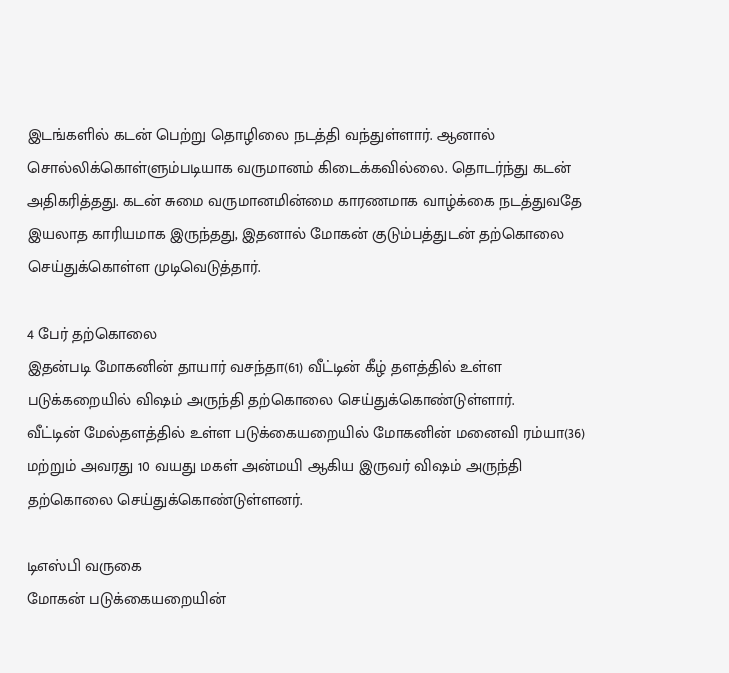இடங்களில் கடன் பெற்று தொழிலை நடத்தி வந்துள்ளார். ஆனால் சொல்லிக்கொள்ளும்படியாக வருமானம் கிடைக்கவில்லை. தொடர்ந்து கடன் அதிகரித்தது. கடன் சுமை வருமானமின்மை காரணமாக வாழ்க்கை நடத்துவதே இயலாத காரியமாக இருந்தது, இதனால் மோகன் குடும்பத்துடன் தற்கொலை செய்துக்கொள்ள முடிவெடுத்தார்.

4 பேர் தற்கொலை
இதன்படி மோகனின் தாயார் வசந்தா(61) வீட்டின் கீழ் தளத்தில் உள்ள படுக்கறையில் விஷம் அருந்தி தற்கொலை செய்துக்கொண்டுள்ளார்.
வீட்டின் மேல்தளத்தில் உள்ள படுக்கையறையில் மோகனின் மனைவி ரம்யா(36) மற்றும் அவரது 10 வயது மகள் அன்மயி ஆகிய இருவர் விஷம் அருந்தி தற்கொலை செய்துக்கொண்டுள்ளனர்.

டிஎஸ்பி வருகை
மோகன் படுக்கையறையின்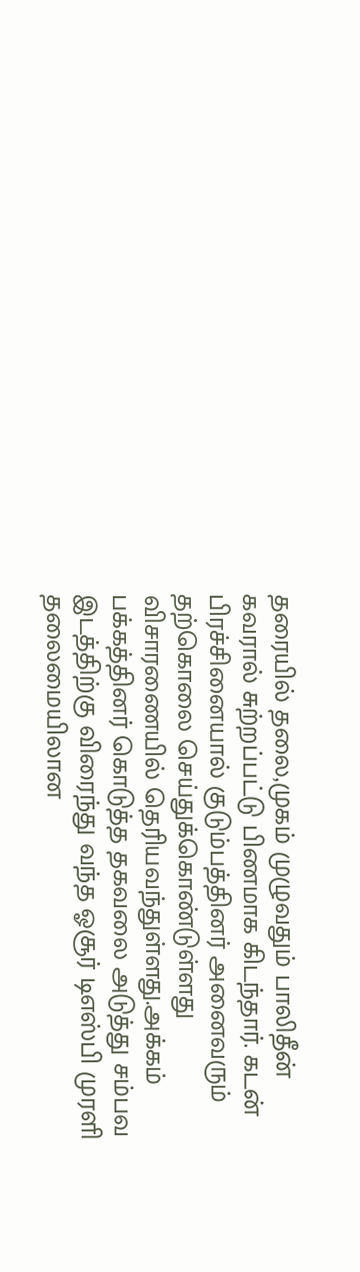தரையில் தலை,முகம் முழுவதும் பாலிதீன் கவரால் சுற்றப்பட்டு பிணமாக கிடந்தார். கடன் பிரச்சினையால் குடும்பத்தினர் அனைவரும் தற்கொலை செய்துக்கொண்டுள்ளது விசாரணையில் தெரியவந்துள்ளது.அக்கம் பக்கத்தினர் கொடுத்த தகவலை அடுத்து சம்பவ இடத்திற்கு விரைந்து வந்த ஓசூர் டிஎஸ்பி முரளி தலைமையிலான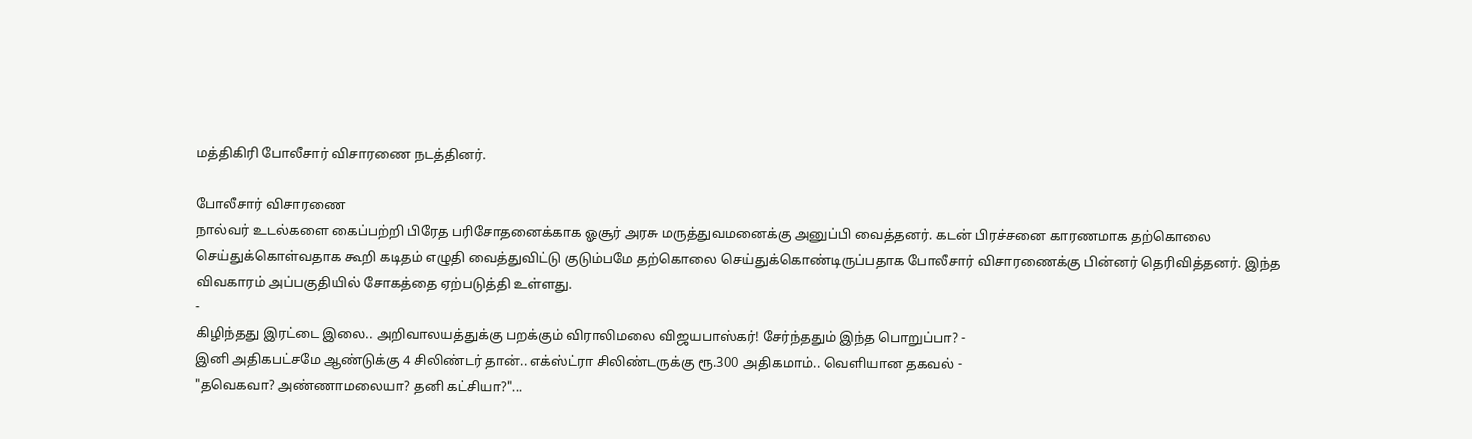மத்திகிரி போலீசார் விசாரணை நடத்தினர்.

போலீசார் விசாரணை
நால்வர் உடல்களை கைப்பற்றி பிரேத பரிசோதனைக்காக ஓசூர் அரசு மருத்துவமனைக்கு அனுப்பி வைத்தனர். கடன் பிரச்சனை காரணமாக தற்கொலை செய்துக்கொள்வதாக கூறி கடிதம் எழுதி வைத்துவிட்டு குடும்பமே தற்கொலை செய்துக்கொண்டிருப்பதாக போலீசார் விசாரணைக்கு பின்னர் தெரிவித்தனர். இந்த விவகாரம் அப்பகுதியில் சோகத்தை ஏற்படுத்தி உள்ளது.
-
கிழிந்தது இரட்டை இலை.. அறிவாலயத்துக்கு பறக்கும் விராலிமலை விஜயபாஸ்கர்! சேர்ந்ததும் இந்த பொறுப்பா? -
இனி அதிகபட்சமே ஆண்டுக்கு 4 சிலிண்டர் தான்.. எக்ஸ்ட்ரா சிலிண்டருக்கு ரூ.300 அதிகமாம்.. வெளியான தகவல் -
"தவெகவா? அண்ணாமலையா? தனி கட்சியா?"...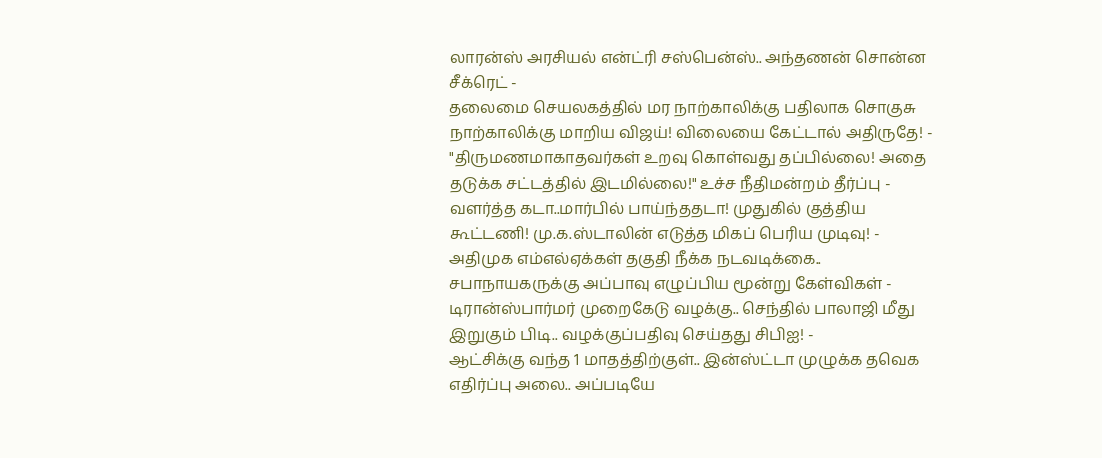லாரன்ஸ் அரசியல் என்ட்ரி சஸ்பென்ஸ்.. அந்தணன் சொன்ன சீக்ரெட் -
தலைமை செயலகத்தில் மர நாற்காலிக்கு பதிலாக சொகுசு நாற்காலிக்கு மாறிய விஜய்! விலையை கேட்டால் அதிருதே! -
"திருமணமாகாதவர்கள் உறவு கொள்வது தப்பில்லை! அதை தடுக்க சட்டத்தில் இடமில்லை!" உச்ச நீதிமன்றம் தீர்ப்பு -
வளர்த்த கடா..மார்பில் பாய்ந்ததடா! முதுகில் குத்திய கூட்டணி! மு.க.ஸ்டாலின் எடுத்த மிகப் பெரிய முடிவு! -
அதிமுக எம்எல்ஏக்கள் தகுதி நீக்க நடவடிக்கை.. சபாநாயகருக்கு அப்பாவு எழுப்பிய மூன்று கேள்விகள் -
டிரான்ஸ்பார்மர் முறைகேடு வழக்கு.. செந்தில் பாலாஜி மீது இறுகும் பிடி.. வழக்குப்பதிவு செய்தது சிபிஐ! -
ஆட்சிக்கு வந்த 1 மாதத்திற்குள்.. இன்ஸ்ட்டா முழுக்க தவெக எதிர்ப்பு அலை.. அப்படியே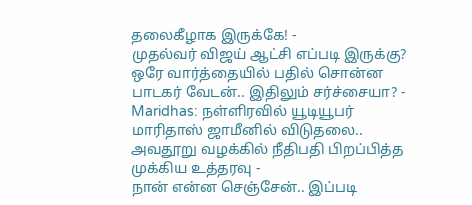தலைகீழாக இருக்கே! -
முதல்வர் விஜய் ஆட்சி எப்படி இருக்கு? ஒரே வார்த்தையில் பதில் சொன்ன பாடகர் வேடன்.. இதிலும் சர்ச்சையா? -
Maridhas: நள்ளிரவில் யூடியூபர் மாரிதாஸ் ஜாமீனில் விடுதலை.. அவதூறு வழக்கில் நீதிபதி பிறப்பித்த முக்கிய உத்தரவு -
நான் என்ன செஞ்சேன்.. இப்படி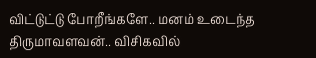விட்டுட்டு போறீங்களே.. மனம் உடைந்த திருமாவளவன்.. விசிகவில்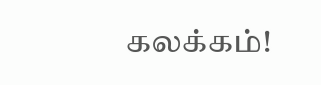கலக்கம்!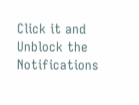Click it and Unblock the Notifications